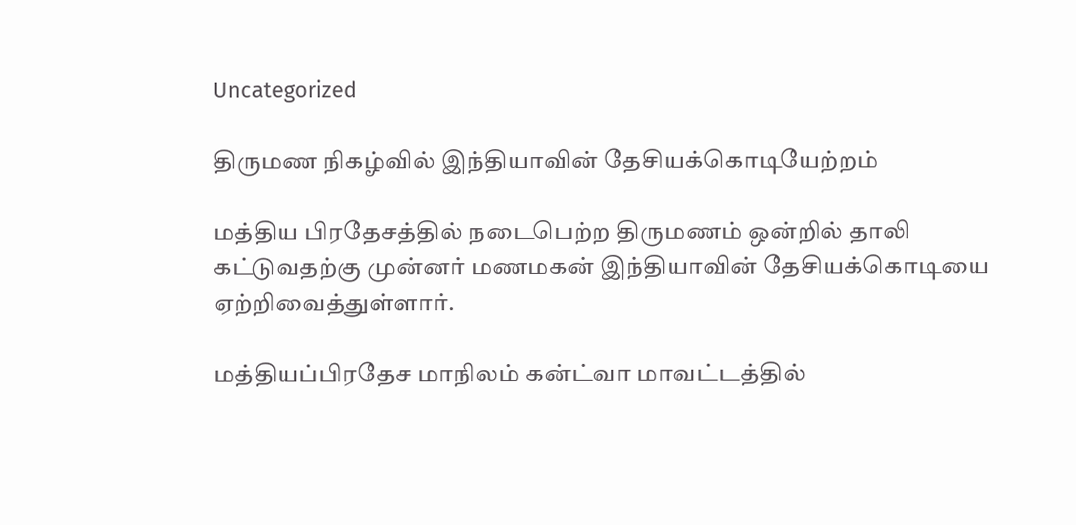Uncategorized

திருமண நிகழ்வில் இந்தியாவின் தேசியக்கொடியேற்றம்

மத்திய பிரதேசத்தில் நடைபெற்ற திருமணம் ஒன்றில் தாலி கட்டுவதற்கு முன்னர் மணமகன் இந்தியாவின் தேசியக்கொடியை ஏற்றிவைத்துள்ளார்.

மத்தியப்பிரதேச மாநிலம் கன்ட்வா மாவட்டத்தில்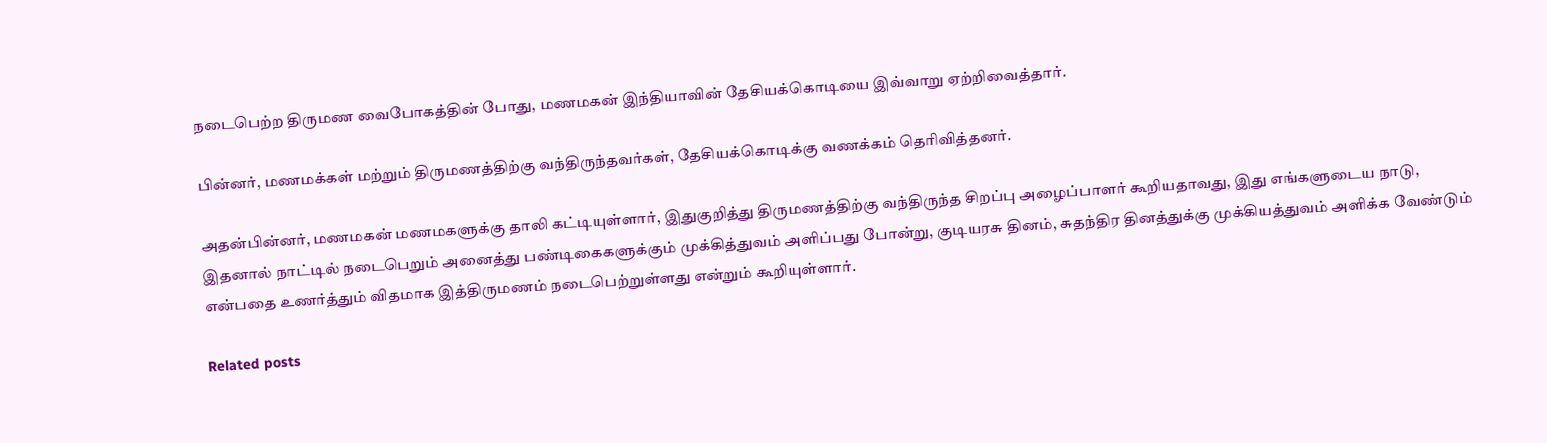நடைபெற்ற திருமண வைபோகத்தின் போது, மணமகன் இந்தியாவின் தேசியக்கொடியை இவ்வாறு ஏற்றிவைத்தார்.

பின்னர், மணமக்கள் மற்றும் திருமணத்திற்கு வந்திருந்தவர்கள், தேசியக்கொடிக்கு வணக்கம் தெரிவித்தனர்.

அதன்பின்னர், மணமகன் மணமகளுக்கு தாலி கட்டியுள்ளார், இதுகுறித்து திருமணத்திற்கு வந்திருந்த சிறப்பு அழைப்பாளர் கூறியதாவது, இது எங்களுடைய நாடு, இதனால் நாட்டில் நடைபெறும் அனைத்து பண்டிகைகளுக்கும் முக்கித்துவம் அளிப்பது போன்று, குடியரசு தினம், சுதந்திர தினத்துக்கு முக்கியத்துவம் அளிக்க வேண்டும் என்பதை உணர்த்தும் விதமாக இத்திருமணம் நடைபெற்றுள்ளது என்றும் கூறியுள்ளார்.

Related posts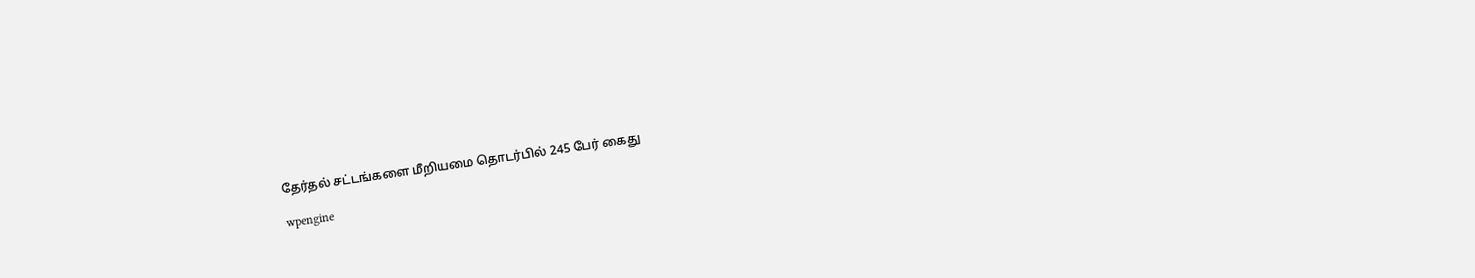தேர்தல் சட்டங்களை மீறியமை தொடர்பில் 245 பேர் கைது

wpengine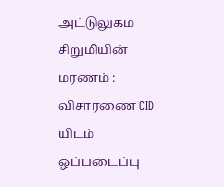அட்டுலுகம சிறுமியின் மரணம் : விசாரணை CID யிடம் ஒப்படைப்பு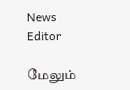News Editor

மேலும்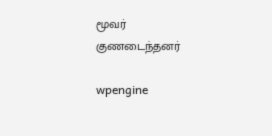மூவர் குணடைந்தனர்

wpengine